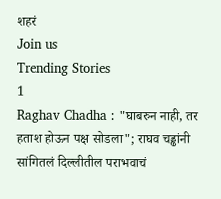शहरं
Join us
Trending Stories
1
Raghav Chadha : "घाबरुन नाही, तर हताश होऊन पक्ष सोडला"; राघव चड्ढांनी सांगितलं दिल्लीतील पराभवाचं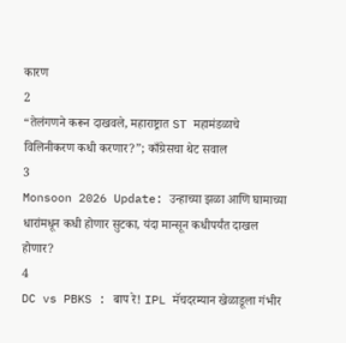कारण
2
“तेलंगणने करून दाखवले, महाराष्ट्रात ST महामंडळाचे विलिनीकरण कधी करणार?”; काँग्रेसचा थेट सवाल
3
Monsoon 2026 Update: उन्हाच्या झळा आणि घामाच्या धारांमधून कधी होणार सुटका, यंदा मान्सून कधीपर्यंत दाखल होणार?
4
DC vs PBKS : बाप रे! IPL मॅचदरम्यान खेळाडूला गंभीर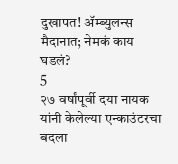दुखापत! ॲम्ब्युलन्स मैदानात; नेमकं काय घडलं?
5
२७ वर्षांपूर्वी दया नायक यांनी केलेल्या एन्काउंटरचा बदला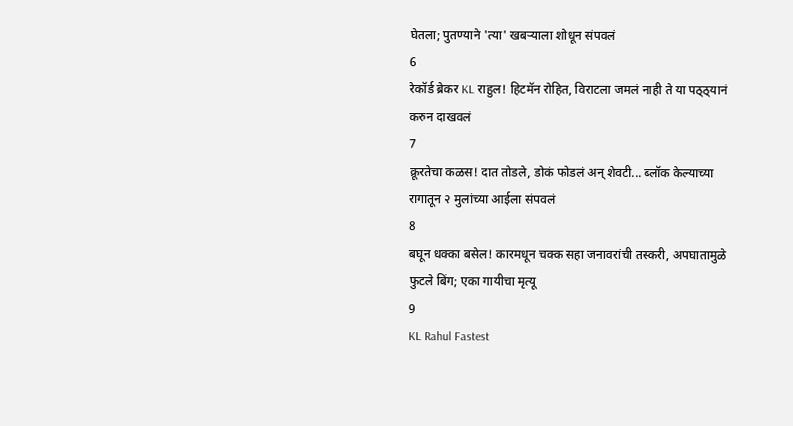घेतला; पुतण्याने 'त्या' खबऱ्याला शोधून संपवलं
6
रेकॉर्ड ब्रेकर KL राहुल! हिटमॅन रोहित, विराटला जमलं नाही ते या पठ्ठ्यानं करुन दाखवलं
7
क्रूरतेचा कळस! दात तोडले, डोकं फोडलं अन् शेवटी... ब्लॉक केल्याच्या रागातून २ मुलांच्या आईला संपवलं
8
बघून धक्का बसेल! कारमधून चक्क सहा जनावरांची तस्करी, अपघातामुळे फुटले बिंग; एका गायीचा मृत्यू
9
KL Rahul Fastest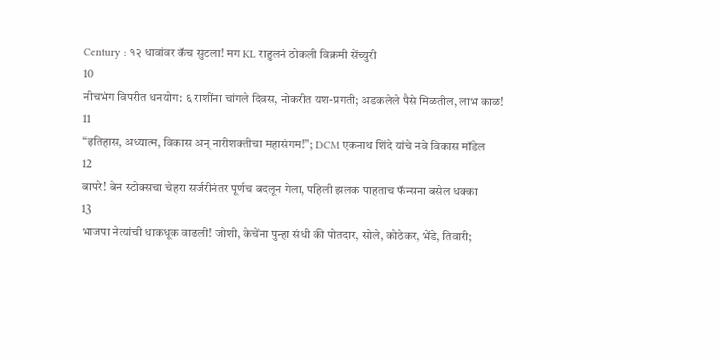Century : १२ धावांवर कॅच सुटला! मग KL राहुलनं ठोकली विक्रमी सेंच्युरी
10
नीचभंग विपरीत धनयोग: ६ राशींना चांगले दिवस, नोकरीत यश-प्रगती; अडकलेले पैसे मिळतील, लाभ काळ!
11
“इतिहास, अध्यात्म, विकास अन् नारीशक्तीचा महासंगम!”; DCM एकनाथ शिंदे यांचे नवे विकास मॉडेल
12
बापरे! बेन स्टोक्सचा चेहरा सर्जरीनंतर पूर्णच बदलून गेला, पहिली झलक पाहताच फॅन्सना बसेल धक्का
13
भाजपा नेत्यांची धाकधूक वाढली! जोशी, केचेंना पुन्हा संधी की पोतदार, सोले, कोठेकर, भेंडे, तिवारी;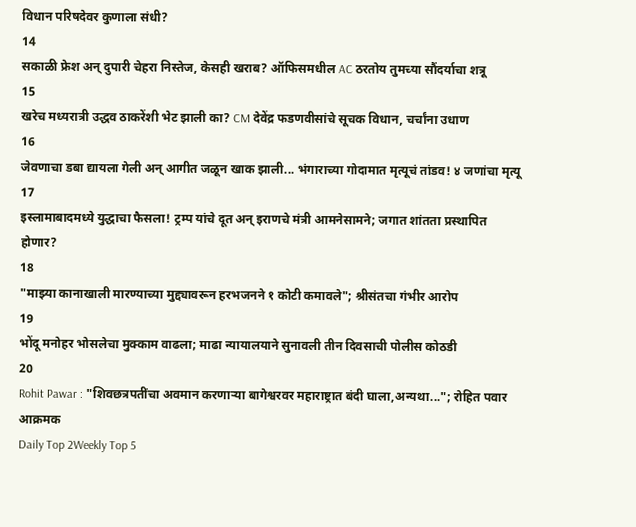विधान परिषदेवर कुणाला संधी?
14
सकाळी फ्रेश अन् दुपारी चेहरा निस्तेज, केसही खराब? ऑफिसमधील AC ठरतोय तुमच्या सौंदर्याचा शत्रू
15
खरेच मध्यरात्री उद्धव ठाकरेंशी भेट झाली का? CM देवेंद्र फडणवीसांचे सूचक विधान, चर्चांना उधाण
16
जेवणाचा डबा द्यायला गेली अन् आगीत जळून खाक झाली... भंगाराच्या गोदामात मृत्यूचं तांडव! ४ जणांचा मृत्यू
17
इस्लामाबादमध्ये युद्धाचा फैसला! ट्रम्प यांचे दूत अन् इराणचे मंत्री आमनेसामने; जगात शांतता प्रस्थापित होणार?
18
"माझ्या कानाखाली मारण्याच्या मुद्द्यावरून हरभजनने १ कोटी कमावले"; श्रीसंतचा गंभीर आरोप
19
भोंदू मनोहर भोसलेचा मुक्काम वाढला; माढा न्यायालयाने सुनावली तीन दिवसाची पोलीस कोठडी
20
Rohit Pawar : "शिवछत्रपतींचा अवमान करणाऱ्या बागेश्वरवर महाराष्ट्रात बंदी घाला,अन्यथा..."; रोहित पवार आक्रमक
Daily Top 2Weekly Top 5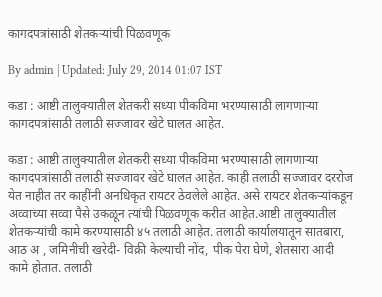कागदपत्रांसाठी शेतकऱ्यांची पिळवणूक

By admin | Updated: July 29, 2014 01:07 IST

कडा : आष्टी तालुक्यातील शेतकरी सध्या पीकविमा भरण्यासाठी लागणाऱ्या कागदपत्रांसाठी तलाठी सज्जावर खेटे घालत आहेत.

कडा : आष्टी तालुक्यातील शेतकरी सध्या पीकविमा भरण्यासाठी लागणाऱ्या कागदपत्रांसाठी तलाठी सज्जावर खेटे घालत आहेत. काही तलाठी सज्जावर दररोज येत नाहीत तर काहींनी अनधिकृत रायटर ठेवलेले आहेत. असे रायटर शेतकऱ्यांकडून अव्वाच्या सव्वा पैसे उकळून त्यांची पिळवणूक करीत आहेत.आष्टी तालुक्यातील शेतकऱ्यांची कामे करण्यासाठी ४५ तलाठी आहेत. तलाठी कार्यालयातून सातबारा, आठ अ , जमिनीची खरेदी- विक्री केल्याची नोंद, पीक पेरा घेणे, शेतसारा आदी कामे होतात. तलाठी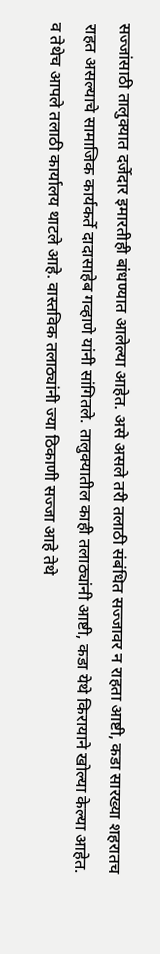सज्जांसाठी तालुक्यात दर्जेदार इमारतीही बांधण्यात आलेल्या आहेत. असे असले तरी तलाठी संबंधित सज्जावर न राहता आष्टी, कडा सारख्या शहरातच राहत असल्याचे सामाजिक कार्यकर्ते दादासाहेब गव्हाणे यांनी सांगितले. तालुक्यातील काही तलाठ्यांनी आष्टी, कडा येथे किरायाने खोल्या केल्या आहेत. व तेथेच आपले तलाठी कार्यालय थाटले आहे. वास्तविक तलाठ्यांनी ज्या ठिकाणी सज्जा आहे तेथे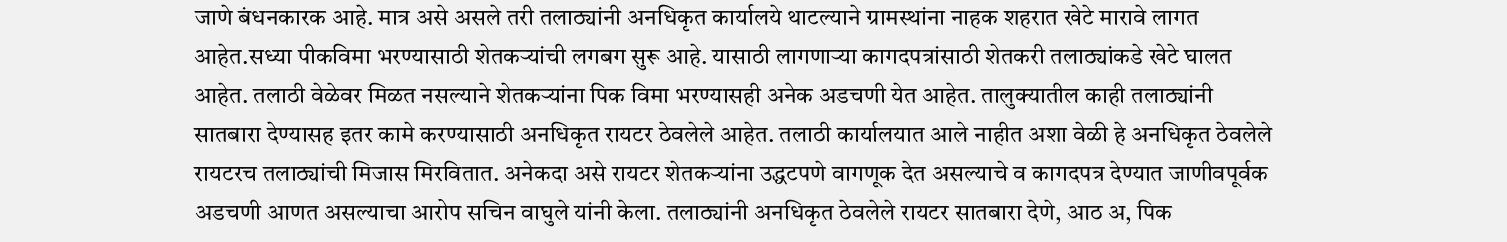जाणे बंधनकारक आहे. मात्र असे असले तरी तलाठ्यांनी अनधिकृत कार्यालये थाटल्याने ग्रामस्थांना नाहक शहरात खेटे मारावे लागत आहेत.सध्या पीकविमा भरण्यासाठी शेतकऱ्यांची लगबग सुरू आहे. यासाठी लागणाऱ्या कागदपत्रांसाठी शेतकरी तलाठ्यांकडे खेटे घालत आहेत. तलाठी वेळेवर मिळत नसल्याने शेतकऱ्यांना पिक विमा भरण्यासही अनेक अडचणी येत आहेत. तालुक्यातील काही तलाठ्यांनी सातबारा देण्यासह इतर कामे करण्यासाठी अनधिकृत रायटर ठेवलेले आहेत. तलाठी कार्यालयात आले नाहीत अशा वेळी हे अनधिकृत ठेवलेले रायटरच तलाठ्यांची मिजास मिरवितात. अनेकदा असे रायटर शेतकऱ्यांना उद्धटपणे वागणूक देत असल्याचे व कागदपत्र देण्यात जाणीवपूर्वक अडचणी आणत असल्याचा आरोप सचिन वाघुले यांनी केला. तलाठ्यांनी अनधिकृत ठेवलेले रायटर सातबारा देणे, आठ अ, पिक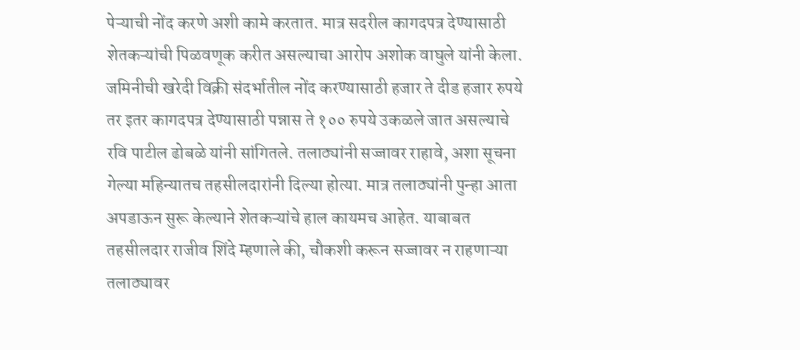पेऱ्याची नोंद करणे अशी कामे करतात. मात्र सदरील कागदपत्र देण्यासाठी शेतकऱ्यांची पिळवणूक करीत असल्याचा आरोप अशोक वाघुले यांनी केला. जमिनीची खरेदी विक्री संदर्भातील नोंद करण्यासाठी हजार ते दीड हजार रुपये तर इतर कागदपत्र देण्यासाठी पन्नास ते १०० रुपये उकळले जात असल्याचे रवि पाटील ढोबळे यांनी सांगितले. तलाठ्यांनी सज्जावर राहावे, अशा सूचना गेल्या महिन्यातच तहसीलदारांनी दिल्या होत्या. मात्र तलाठ्यांनी पुन्हा आता अपडाऊन सुरू केल्याने शेतकऱ्यांचे हाल कायमच आहेत. याबाबत तहसीलदार राजीव शिंदे म्हणाले की, चौकशी करून सज्जावर न राहणाऱ्या तलाठ्यावर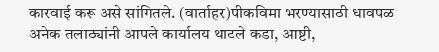कारवाई करू असे सांगितले. (वार्ताहर)पीकविमा भरण्यासाठी धावपळ अनेक तलाठ्यांनी आपले कार्यालय थाटले कडा, आष्टी,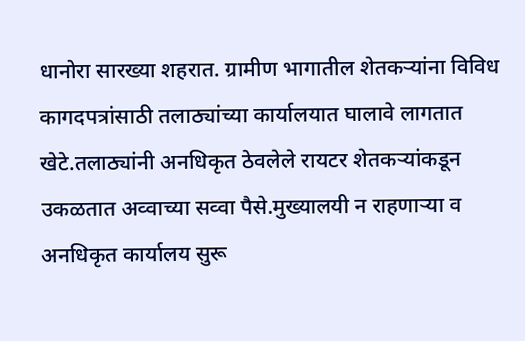धानोरा सारख्या शहरात. ग्रामीण भागातील शेतकऱ्यांना विविध कागदपत्रांसाठी तलाठ्यांच्या कार्यालयात घालावे लागतात खेटे.तलाठ्यांनी अनधिकृत ठेवलेले रायटर शेतकऱ्यांकडून उकळतात अव्वाच्या सव्वा पैसे.मुख्यालयी न राहणाऱ्या व अनधिकृत कार्यालय सुरू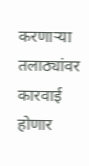करणाऱ्या तलाठ्यांवर कारवाई होणार